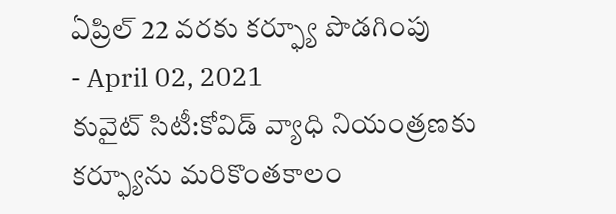ఏప్రిల్ 22 వరకు కర్ఫ్యూ పొడగింపు
- April 02, 2021
కువైట్ సిటీ:కోవిడ్ వ్యాధి నియంత్రణకు కర్ఫ్యూను మరికొంతకాలం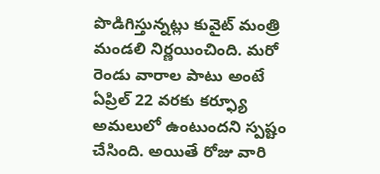పొడిగిస్తున్నట్లు కువైట్ మంత్రి మండలి నిర్ణయించింది. మరో రెండు వారాల పాటు అంటే ఏప్రిల్ 22 వరకు కర్ఫ్యూ అమలులో ఉంటుందని స్పష్టం చేసింది. అయితే రోజు వారి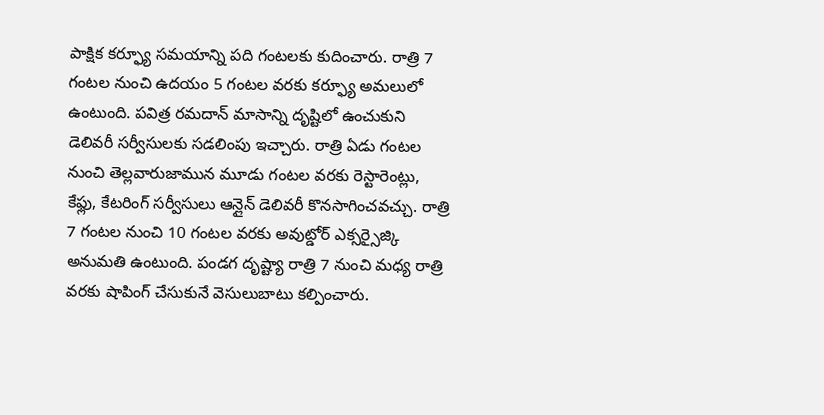పాక్షిక కర్ఫ్యూ సమయాన్ని పది గంటలకు కుదించారు. రాత్రి 7 గంటల నుంచి ఉదయం 5 గంటల వరకు కర్ఫ్యూ అమలులో ఉంటుంది. పవిత్ర రమదాన్ మాసాన్ని దృష్టిలో ఉంచుకుని డెలివరీ సర్వీసులకు సడలింపు ఇచ్చారు. రాత్రి ఏడు గంటల నుంచి తెల్లవారుజామున మూడు గంటల వరకు రెస్టారెంట్లు, కేఫ్లు, కేటరింగ్ సర్వీసులు ఆన్లైన్ డెలివరీ కొనసాగించవచ్చు. రాత్రి 7 గంటల నుంచి 10 గంటల వరకు అవుట్డోర్ ఎక్సర్సైజ్కి అనుమతి ఉంటుంది. పండగ దృష్ట్యా రాత్రి 7 నుంచి మధ్య రాత్రి వరకు షాపింగ్ చేసుకునే వెసులుబాటు కల్పించారు.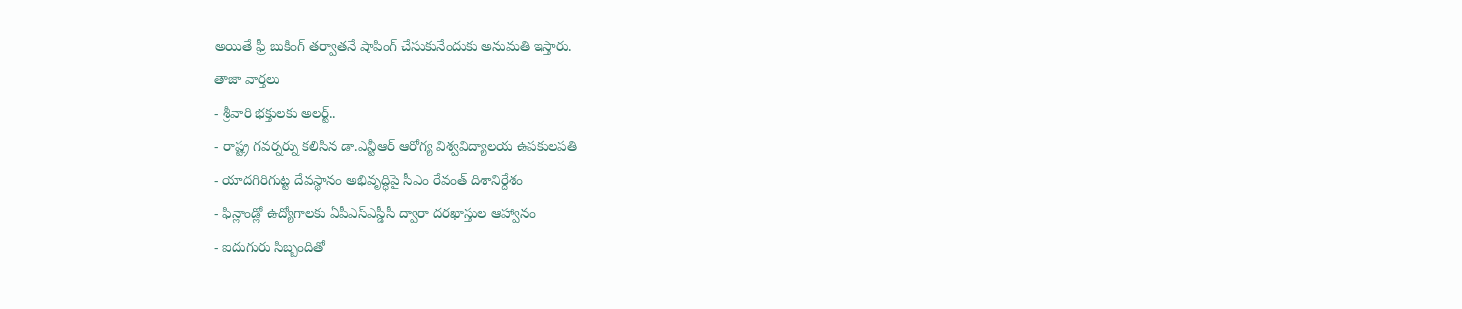అయితే ఫ్రీ బుకింగ్ తర్వాతనే షాపింగ్ చేసుకునేందుకు అనుమతి ఇస్తారు.
తాజా వార్తలు
- శ్రీవారి భక్తులకు అలర్ట్..
- రాష్ట్ర గవర్నర్ను కలిసిన డా.ఎన్టీఆర్ ఆరోగ్య విశ్వవిద్యాలయ ఉపకులపతి
- యాదగిరిగుట్ట దేవస్థానం అభివృద్ధిపై సీఎం రేవంత్ దిశానిర్దేశం
- ఫిన్లాండ్లో ఉద్యోగాలకు ఏపీఎస్ఎస్డీసీ ద్వారా దరఖాస్తుల ఆహ్వానం
- ఐదుగురు సిబ్బందితో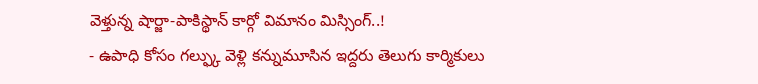వెళ్తున్న షార్జా-పాకిస్థాన్ కార్గో విమానం మిస్సింగ్..!
- ఉపాధి కోసం గల్ఫ్కు వెళ్లి కన్నుమూసిన ఇద్దరు తెలుగు కార్మికులు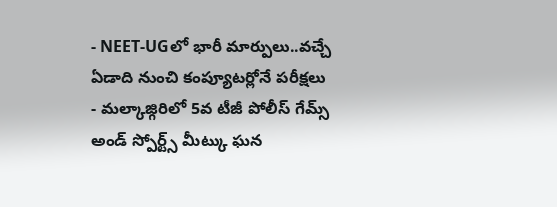- NEET-UGలో భారీ మార్పులు..వచ్చే ఏడాది నుంచి కంప్యూటర్లోనే పరీక్షలు
- మల్కాజ్గిరిలో 5వ టీజీ పోలీస్ గేమ్స్ అండ్ స్పోర్ట్స్ మీట్కు ఘన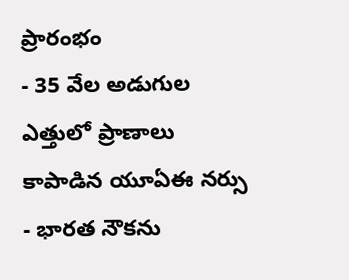ప్రారంభం
- 35 వేల అడుగుల ఎత్తులో ప్రాణాలు కాపాడిన యూఏఈ నర్సు
- భారత నౌకను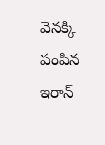వెనక్కి పంపిన ఇరాన్